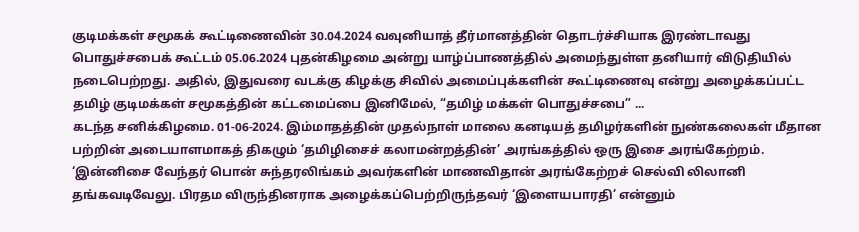குடிமக்கள் சமூகக் கூட்டிணைவின் 30.04.2024 வவுனியாத் தீர்மானத்தின் தொடர்ச்சியாக இரண்டாவது பொதுச்சபைக் கூட்டம் 05.06.2024 புதன்கிழமை அன்று யாழ்ப்பாணத்தில் அமைந்துள்ள தனியார் விடுதியில் நடைபெற்றது. அதில், இதுவரை வடக்கு கிழக்கு சிவில் அமைப்புக்களின் கூட்டிணைவு என்று அழைக்கப்பட்ட தமிழ் குடிமக்கள் சமூகத்தின் கட்டமைப்பை இனிமேல், “தமிழ் மக்கள் பொதுச்சபை” ...
கடந்த சனிக்கிழமை. 01-06-2024. இம்மாதத்தின் முதல்நாள் மாலை கனடியத் தமிழர்களின் நுண்கலைகள் மீதான பற்றின் அடையாளமாகத் திகழும் ‘தமிழிசைச் கலாமன்றத்தின்’ அரங்கத்தில் ஒரு இசை அரங்கேற்றம். ‘இன்னிசை வேந்தர் பொன் சுந்தரலிங்கம் அவர்களின் மாணவிதான் அரங்கேற்றச் செல்வி லிலானி தங்கவடிவேலு. பிரதம விருந்தினராக அழைக்கப்பெற்றிருந்தவர் ‘இளையபாரதி’ என்னும்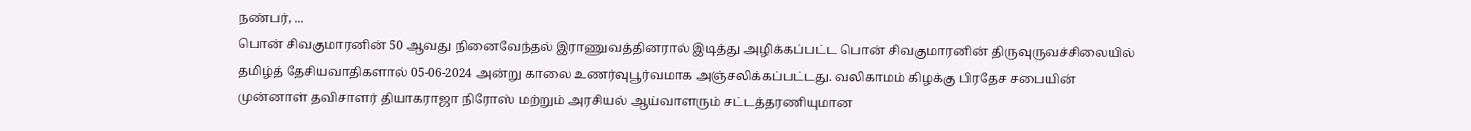நண்பர், ...
பொன் சிவகுமாரனின் 50 ஆவது நினைவேந்தல் இராணுவத்தினரால் இடித்து அழிக்கப்பட்ட பொன் சிவகுமாரனின் திருவுருவச்சிலையில் தமிழ்த் தேசியவாதிகளால் 05-06-2024 அன்று காலை உணர்வுபூர்வமாக அஞ்சலிக்கப்பட்டது. வலிகாமம் கிழக்கு பிரதேச சபையின் முன்னாள் தவிசாளர் தியாகராஜா நிரோஸ் மற்றும் அரசியல் ஆய்வாளரும் சட்டத்தரணியுமான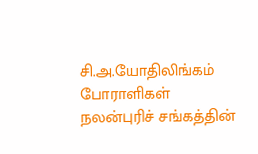சி.அ.யோதிலிங்கம் போராளிகள் நலன்புரிச் சங்கத்தின்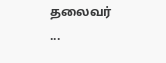தலைவர் ...